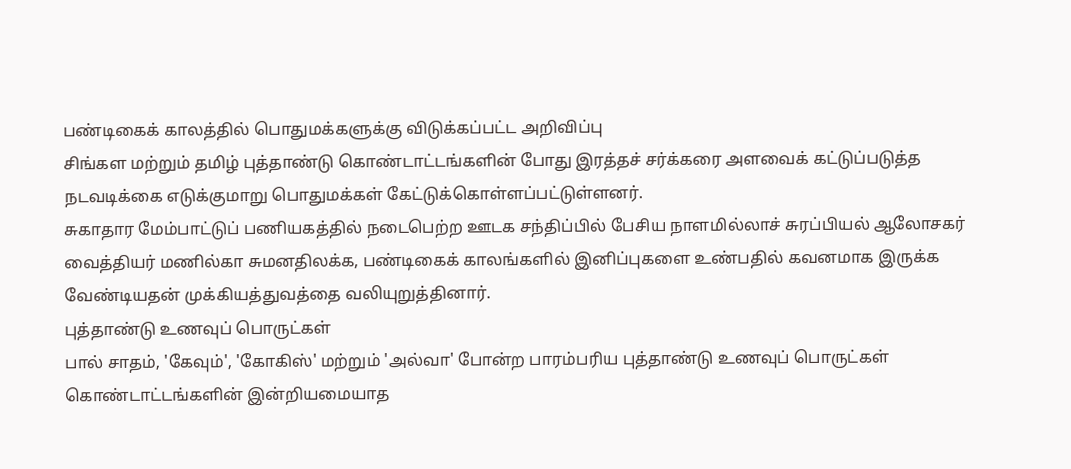பண்டிகைக் காலத்தில் பொதுமக்களுக்கு விடுக்கப்பட்ட அறிவிப்பு
சிங்கள மற்றும் தமிழ் புத்தாண்டு கொண்டாட்டங்களின் போது இரத்தச் சர்க்கரை அளவைக் கட்டுப்படுத்த நடவடிக்கை எடுக்குமாறு பொதுமக்கள் கேட்டுக்கொள்ளப்பட்டுள்ளனர்.
சுகாதார மேம்பாட்டுப் பணியகத்தில் நடைபெற்ற ஊடக சந்திப்பில் பேசிய நாளமில்லாச் சுரப்பியல் ஆலோசகர் வைத்தியர் மணில்கா சுமனதிலக்க, பண்டிகைக் காலங்களில் இனிப்புகளை உண்பதில் கவனமாக இருக்க வேண்டியதன் முக்கியத்துவத்தை வலியுறுத்தினார்.
புத்தாண்டு உணவுப் பொருட்கள்
பால் சாதம், 'கேவும்', 'கோகிஸ்' மற்றும் 'அல்வா' போன்ற பாரம்பரிய புத்தாண்டு உணவுப் பொருட்கள் கொண்டாட்டங்களின் இன்றியமையாத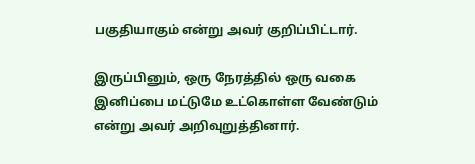பகுதியாகும் என்று அவர் குறிப்பிட்டார்.

இருப்பினும், ஒரு நேரத்தில் ஒரு வகை இனிப்பை மட்டுமே உட்கொள்ள வேண்டும் என்று அவர் அறிவுறுத்தினார்.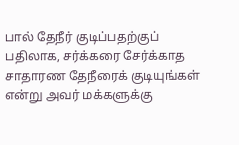பால் தேநீர் குடிப்பதற்குப் பதிலாக, சர்க்கரை சேர்க்காத சாதாரண தேநீரைக் குடியுங்கள் என்று அவர் மக்களுக்கு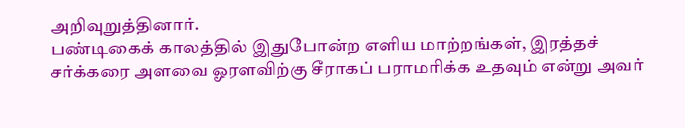அறிவுறுத்தினார்.
பண்டிகைக் காலத்தில் இதுபோன்ற எளிய மாற்றங்கள், இரத்தச் சர்க்கரை அளவை ஓரளவிற்கு சீராகப் பராமரிக்க உதவும் என்று அவர்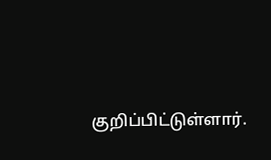குறிப்பிட்டுள்ளார்.